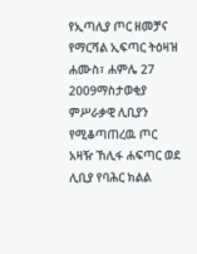የኢጣሊያ ጦር ዘመቻና የማርሻል ኢፍጣር ትዕዛዝ
ሐሙስ፣ ሐምሌ 27 2009ማስታወቂያ
ምሥራቃዊ ሊቢያን የሚቆጣጠረዉ ጦር አዛዥ ኸሊፋ ሐፍጣር ወደ ሊቢያ የባሕር ክልል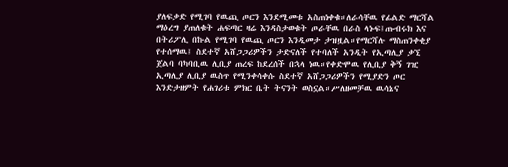ያለፍቃድ የሚገባ የዉጪ ጦርን እንደሚመቱ አስጠነቀቁ።ለራሳቸዉ የፊልድ ማርሻል ማዕረግ ያጠለቁት ሐፍጣር ዛሬ እንዳስታወቁት ጦራቸዉ በራስ ላኑፍ፤ጡብሩክ እና በትሪፖሊ በኩል የሚገባ የዉጪ ጦርን እንዲመታ ታዝዟል።የማርሻሉ ማስጠንቀቂያ የተሰማዉ፤ ስደተኛ አሸጋጋሪዎችን ታድናለች የተባለች አንዲት የኢጣሊያ ቃኚ ጀልባ ባካባቢዉ ሊቢያ ጠረፍ ከደረሰች በኋላ ነዉ።የቀድሞዉ የሊቢያ ቅኝ ገዢ ኢጣሊያ ሊቢያ ዉስጥ የሚንቀሳቀሱ ስደተኛ አሸጋጋሪዎችን የሚያድን ጦር እንድታዘምት የሐገሪቱ ምክር ቤት ትናንት ወስኗል።ሥለዘመቻዉ ዉሳኔና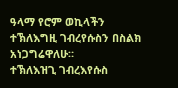ዓላማ የሮም ወኪላችን ተኽለእግዚ ገብረየሱስን በስልክ አነጋግሬዋለሁ።
ተኽለእዝጊ ገብረእየሱስ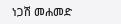ነጋሽ መሐመድ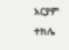አርያም ተክሌ